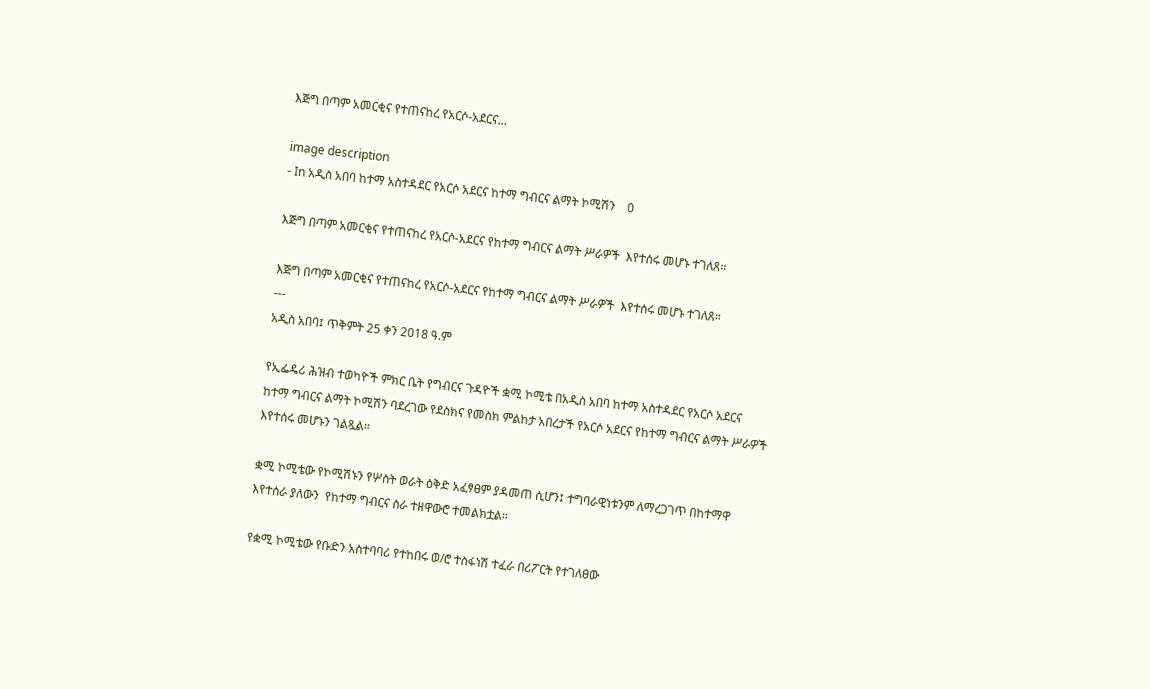እጅግ በጣም አመርቂና የተጠናከረ የአርሶ-አደርና...

image description
- In አዲስ አበባ ከተማ አስተዳደር የአርሶ አደርና ከተማ ግብርና ልማት ኮሚሽን    0

እጅግ በጣም አመርቂና የተጠናከረ የአርሶ-አደርና የከተማ ግብርና ልማት ሥራዎች  እየተሰሩ መሆኑ ተገለጸ።

እጅግ በጣም አመርቂና የተጠናከረ የአርሶ-አደርና የከተማ ግብርና ልማት ሥራዎች  እየተሰሩ መሆኑ ተገለጸ።
---
አዲስ አበባ፤ ጥቅምት 25 ቀን 2018 ዓ.ም

የኢፌዴሪ ሕዝብ ተወካዮች ምክር ቤት የግብርና ጉዳዮች ቋሚ ኮሚቴ በአዲስ አበባ ከተማ አስተዳደር የአርሶ አደርና ከተማ ግብርና ልማት ኮሚሽን ባደረገው የደስክና የመስክ ምልከታ አበረታች የአርሶ አደርና የከተማ ግብርና ልማት ሥራዎች እየተሰሩ መሆኑን ገልጿል።

ቋሚ ኮሚቴው የኮሚሽኑን የሦስት ወራት ዕቅድ አፈፃፀም ያዳመጠ ሲሆን፤ ተግባራዊነቱንም ለማረጋገጥ በከተማዋ እየተሰራ ያለውን  የከተማ ግብርና ስራ ተዘዋውሮ ተመልክቷል።

የቋሚ ኮሚቴው የቡድን አስተባባሪ የተከበሩ ወ/ሮ ተስፋነሽ ተፈራ በሪፖርት የተገለፀው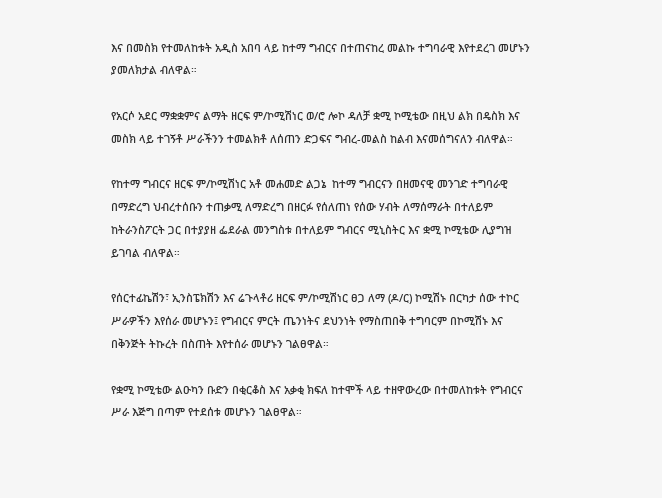እና በመስክ የተመለከቱት አዲስ አበባ ላይ ከተማ ግብርና በተጠናከረ መልኩ ተግባራዊ እየተደረገ መሆኑን ያመለክታል ብለዋል።

የአርሶ አደር ማቋቋምና ልማት ዘርፍ ም/ኮሚሽነር ወ/ሮ ሎኮ ዳለቻ ቋሚ ኮሚቴው በዚህ ልክ በዴስክ እና መስክ ላይ ተገኝቶ ሥራችንን ተመልክቶ ለሰጠን ድጋፍና ግብረ-መልስ ከልብ እናመሰግናለን ብለዋል።

የከተማ ግብርና ዘርፍ ም/ኮሚሽነር አቶ መሐመድ ልጋኔ  ከተማ ግብርናን በዘመናዊ መንገድ ተግባራዊ በማድረግ ህብረተሰቡን ተጠቃሚ ለማድረግ በዘርፉ የሰለጠነ የሰው ሃብት ለማሰማራት በተለይም ከትራንስፖርት ጋር በተያያዘ ፌደራል መንግስቱ በተለይም ግብርና ሚኒስትር እና ቋሚ ኮሚቴው ሊያግዝ ይገባል ብለዋል።

የሰርተፊኬሽን፣ ኢንስፔክሽን እና ሬጉላቶሪ ዘርፍ ም/ኮሚሽነር ፀጋ ለማ (ዶ/ር) ኮሚሽኑ በርካታ ሰው ተኮር ሥራዎችን እየሰራ መሆኑን፤ የግብርና ምርት ጤንነትና ደህንነት የማስጠበቅ ተግባርም በኮሚሽኑ እና በቅንጅት ትኩረት በስጠት እየተሰራ መሆኑን ገልፀዋል።

የቋሚ ኮሚቴው ልዑካን ቡድን በቂርቆስ እና አቃቂ ክፍለ ከተሞች ላይ ተዘዋውረው በተመለከቱት የግብርና ሥራ እጅግ በጣም የተደሰቱ መሆኑን ገልፀዋል።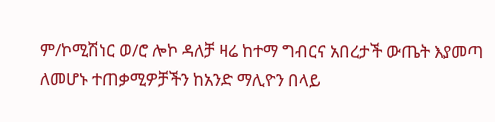ም/ኮሚሽነር ወ/ሮ ሎኮ ዳለቻ ዛሬ ከተማ ግብርና አበረታች ውጤት እያመጣ ለመሆኑ ተጠቃሚዎቻችን ከአንድ ማሊዮን በላይ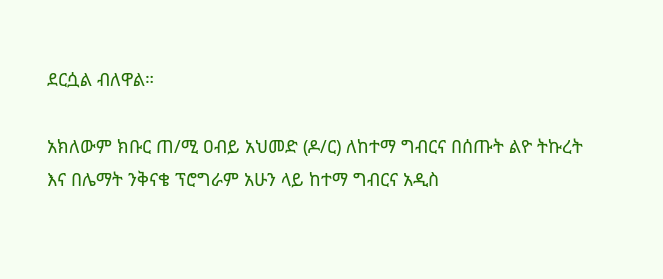ደርሷል ብለዋል።

አክለውም ክቡር ጠ/ሚ ዐብይ አህመድ (ዶ/ር) ለከተማ ግብርና በሰጡት ልዮ ትኩረት እና በሌማት ንቅናቄ ፕሮግራም አሁን ላይ ከተማ ግብርና አዲስ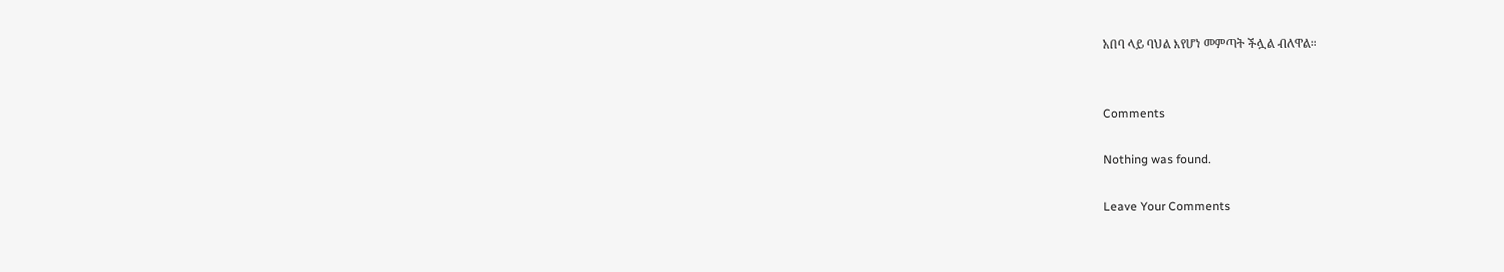አበባ ላይ ባህል እየሆነ መምጣት ችሏል ብለዋል።


Comments

Nothing was found.

Leave Your Comments